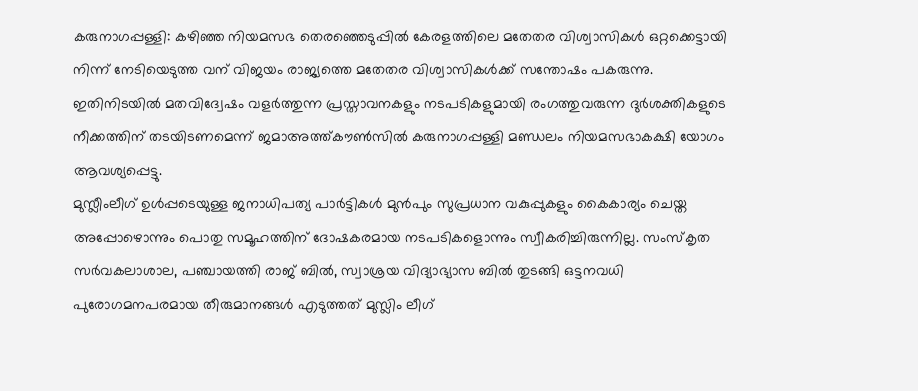കരുനാഗപ്പള്ളി: കഴിഞ്ഞ നിയമസഭ തെരഞ്ഞെടുപ്പിൽ കേരളത്തിലെ മതേതര വിശ്വാസികൾ ഒറ്റക്കെട്ടായി നിന്ന് നേടിയെടുത്ത വന് വിജയം രാജ്യത്തെ മതേതര വിശ്വാസികൾക്ക് സന്തോഷം പകരുന്നു. ഇതിനിടയിൽ മതവിദ്വേഷം വളർത്തുന്ന പ്രസ്താവനകളും നടപടികളുമായി രംഗത്തുവരുന്ന ദുർശക്തികളുടെ നീക്കത്തിന് തടയിടണമെന്ന് ജമാഅത്ത്കൗൺസിൽ കരുനാഗപ്പള്ളി മണ്ഡലം നിയമസഭാകക്ഷി യോഗം ആവശ്യപ്പെട്ടു.
മുസ്ലീംലീഗ് ഉൾപ്പടെയുള്ള ജനാധിപത്യ പാർട്ടികൾ മുൻപും സുപ്രധാന വകുപ്പുകളും കൈകാര്യം ചെയ്ത അപ്പോഴൊന്നും പൊതു സമൂഹത്തിന് ദോഷകരമായ നടപടികളൊന്നും സ്വീകരിച്ചിരുന്നില്ല. സംസ്കൃത സർവകലാശാല, പഞ്ചായത്തി രാജ് ബിൽ, സ്വാശ്രയ വിദ്യാഭ്യാസ ബിൽ തുടങ്ങി ഒട്ടനവധി പുരോഗമനപരമായ തീരുമാനങ്ങൾ എടുത്തത് മുസ്ലിം ലീഗ്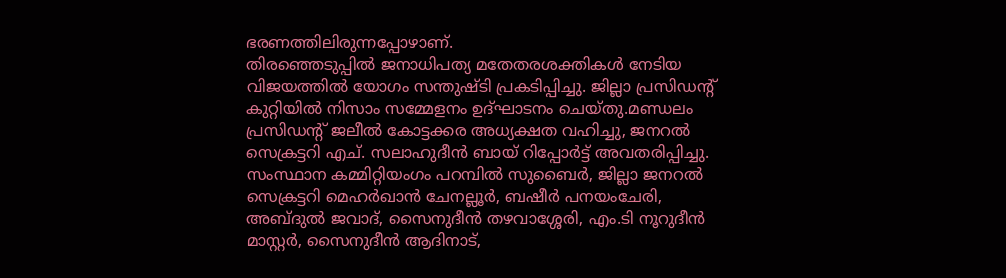ഭരണത്തിലിരുന്നപ്പോഴാണ്.
തിരഞ്ഞെടുപ്പിൽ ജനാധിപത്യ മതേതരശക്തികൾ നേടിയ വിജയത്തിൽ യോഗം സന്തുഷ്ടി പ്രകടിപ്പിച്ചു. ജില്ലാ പ്രസിഡൻ്റ് കുറ്റിയിൽ നിസാം സമ്മേളനം ഉദ്ഘാടനം ചെയ്തു.മണ്ഡലം പ്രസിഡൻ്റ് ജലീൽ കോട്ടക്കര അധ്യക്ഷത വഹിച്ചു, ജനറൽ സെക്രട്ടറി എച്. സലാഹുദീൻ ബായ് റിപ്പോർട്ട് അവതരിപ്പിച്ചു. സംസ്ഥാന കമ്മിറ്റിയംഗം പറമ്പിൽ സുബൈർ, ജില്ലാ ജനറൽ സെക്രട്ടറി മെഹർഖാൻ ചേനല്ലൂർ, ബഷീർ പനയംചേരി, അബ്ദുൽ ജവാദ്, സൈനുദീൻ തഴവാശ്ശേരി, എം.ടി നൂറുദീൻ മാസ്റ്റർ, സൈനുദീൻ ആദിനാട്,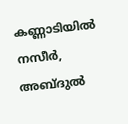കണ്ണാടിയിൽ നസീർ, അബ്ദുൽ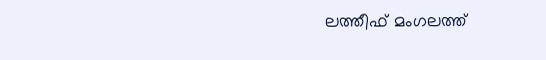ലത്തീഫ് മംഗലത്ത്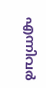എന്നിവർ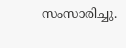സംസാരിച്ചു.